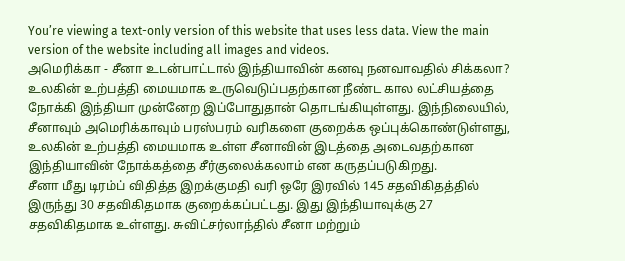You’re viewing a text-only version of this website that uses less data. View the main version of the website including all images and videos.
அமெரிக்கா - சீனா உடன்பாட்டால் இந்தியாவின் கனவு நனவாவதில் சிக்கலா?
உலகின் உற்பத்தி மையமாக உருவெடுப்பதற்கான நீண்ட கால லட்சியத்தை நோக்கி இந்தியா முன்னேற இப்போதுதான் தொடங்கியுள்ளது. இந்நிலையில், சீனாவும் அமெரிக்காவும் பரஸ்பரம் வரிகளை குறைக்க ஒப்புக்கொண்டுள்ளது, உலகின் உற்பத்தி மையமாக உள்ள சீனாவின் இடத்தை அடைவதற்கான இந்தியாவின் நோக்கத்தை சீர்குலைக்கலாம் என கருதப்படுகிறது.
சீனா மீது டிரம்ப் விதித்த இறக்குமதி வரி ஒரே இரவில் 145 சதவிகிதத்தில் இருந்து 30 சதவிகிதமாக குறைக்கப்பட்டது. இது இந்தியாவுக்கு 27 சதவிகிதமாக உள்ளது. சுவிட்சர்லாந்தில் சீனா மற்றும்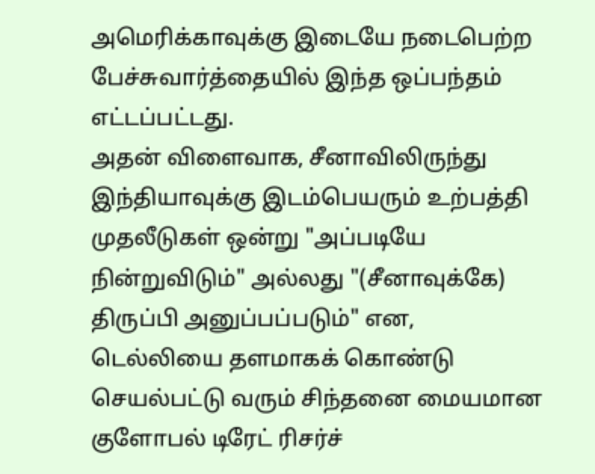அமெரிக்காவுக்கு இடையே நடைபெற்ற பேச்சுவார்த்தையில் இந்த ஒப்பந்தம் எட்டப்பட்டது.
அதன் விளைவாக, சீனாவிலிருந்து இந்தியாவுக்கு இடம்பெயரும் உற்பத்தி முதலீடுகள் ஒன்று "அப்படியே நின்றுவிடும்" அல்லது "(சீனாவுக்கே) திருப்பி அனுப்பப்படும்" என, டெல்லியை தளமாகக் கொண்டு செயல்பட்டு வரும் சிந்தனை மையமான குளோபல் டிரேட் ரிசர்ச்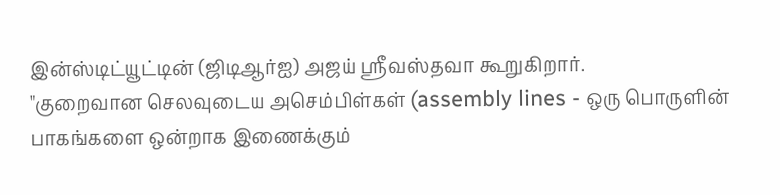இன்ஸ்டிட்யூட்டின் (ஜிடிஆர்ஐ) அஜய் ஸ்ரீவஸ்தவா கூறுகிறார்.
"குறைவான செலவுடைய அசெம்பிள்கள் (assembly lines - ஒரு பொருளின் பாகங்களை ஒன்றாக இணைக்கும்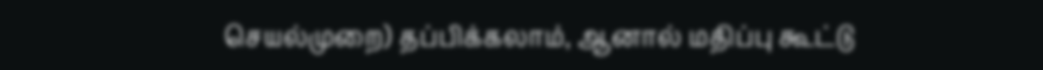செயல்முறை) தப்பிக்கலாம், ஆனால் மதிப்பு கூட்டு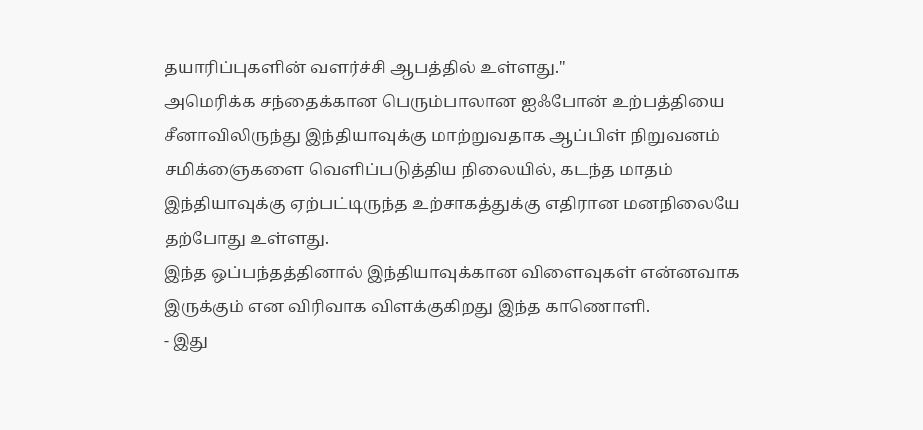தயாரிப்புகளின் வளர்ச்சி ஆபத்தில் உள்ளது."
அமெரிக்க சந்தைக்கான பெரும்பாலான ஐஃபோன் உற்பத்தியை சீனாவிலிருந்து இந்தியாவுக்கு மாற்றுவதாக ஆப்பிள் நிறுவனம் சமிக்ஞைகளை வெளிப்படுத்திய நிலையில், கடந்த மாதம் இந்தியாவுக்கு ஏற்பட்டிருந்த உற்சாகத்துக்கு எதிரான மனநிலையே தற்போது உள்ளது.
இந்த ஒப்பந்தத்தினால் இந்தியாவுக்கான விளைவுகள் என்னவாக இருக்கும் என விரிவாக விளக்குகிறது இந்த காணொளி.
- இது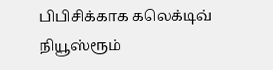பிபிசிக்காக கலெக்டிவ் நியூஸ்ரூம்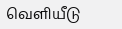வெளியீடு